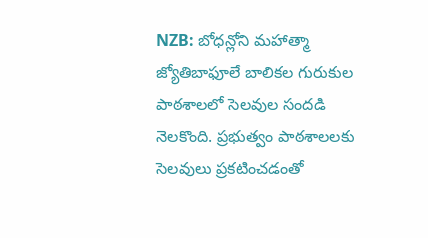NZB: బోధన్లోని మహాత్మా జ్యోతిబాఫూలే బాలికల గురుకుల పాఠశాలలో సెలవుల సందడి నెలకొంది. ప్రభుత్వం పాఠశాలలకు సెలవులు ప్రకటించడంతో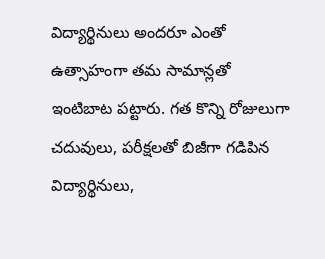విద్యార్థినులు అందరూ ఎంతో ఉత్సాహంగా తమ సామాన్లతో ఇంటిబాట పట్టారు. గత కొన్ని రోజులుగా చదువులు, పరీక్షలతో బిజీగా గడిపిన విద్యార్థినులు,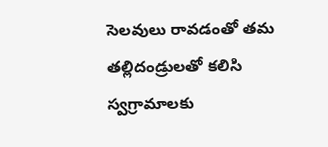సెలవులు రావడంతో తమ తల్లిదండ్రులతో కలిసి స్వగ్రామాలకు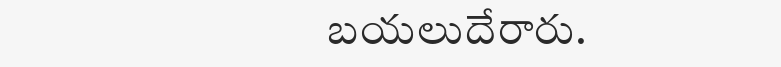బయలుదేరారు.